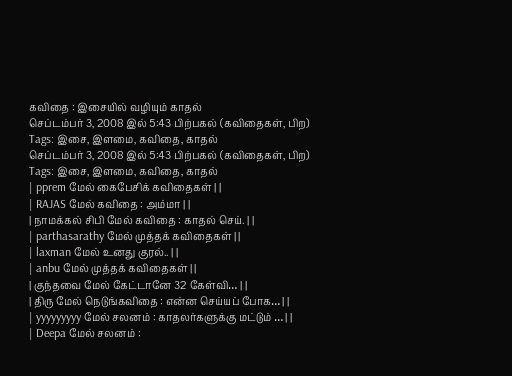கவிதை : இசையில் வழியும் காதல்
செப்டம்பர் 3, 2008 இல் 5:43 பிற்பகல் (கவிதைகள், பிற)
Tags: இசை, இளமை, கவிதை, காதல்
செப்டம்பர் 3, 2008 இல் 5:43 பிற்பகல் (கவிதைகள், பிற)
Tags: இசை, இளமை, கவிதை, காதல்
| pprem மேல் கைபேசிக் கவிதைகள் | |
| RAJAS மேல் கவிதை : அம்மா | |
| நாமக்கல் சிபி மேல் கவிதை : காதல் செய். | |
| parthasarathy மேல் முத்தக் கவிதைகள் | |
| laxman மேல் உனது குரல்.. | |
| anbu மேல் முத்தக் கவிதைகள் | |
| குந்தவை மேல் கேட்டானே 32 கேள்வி… | |
| திரு மேல் நெடுங்கவிதை : என்ன செய்யப் போக… | |
| yyyyyyyyy மேல் சலனம் : காதலர்களுக்கு மட்டும் … | |
| Deepa மேல் சலனம் :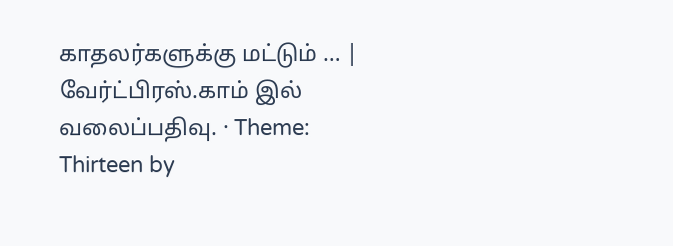காதலர்களுக்கு மட்டும் … |
வேர்ட்பிரஸ்.காம் இல் வலைப்பதிவு. · Theme: Thirteen by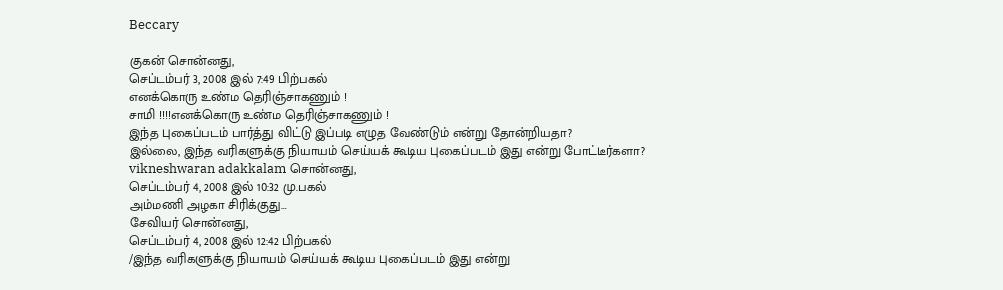Beccary

குகன் சொன்னது,
செப்டம்பர் 3, 2008 இல் 7:49 பிற்பகல்
எனக்கொரு உண்ம தெரிஞ்சாகணும் !
சாமி !!!!எனக்கொரு உண்ம தெரிஞ்சாகணும் !
இந்த புகைப்படம் பார்த்து விட்டு இப்படி எழுத வேண்டும் என்று தோன்றியதா?
இல்லை, இந்த வரிகளுக்கு நியாயம் செய்யக் கூடிய புகைப்படம் இது என்று போட்டீர்களா?
vikneshwaran adakkalam சொன்னது,
செப்டம்பர் 4, 2008 இல் 10:32 மு.பகல்
அம்மணி அழகா சிரிக்குது…
சேவியர் சொன்னது,
செப்டம்பர் 4, 2008 இல் 12:42 பிற்பகல்
/இந்த வரிகளுக்கு நியாயம் செய்யக் கூடிய புகைப்படம் இது என்று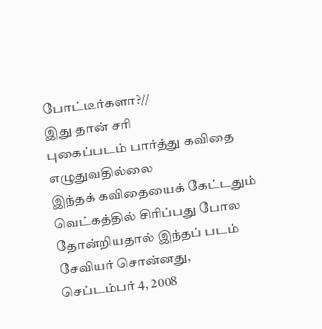போட்டீர்களா?//
இது தான் சரி
புகைப்படம் பார்த்து கவிதை எழுதுவதில்லை
இந்தக் கவிதையைக் கேட்டதும் வெட்கத்தில் சிரிப்பது போல தோன்றியதால் இந்தப் படம்
சேவியர் சொன்னது,
செப்டம்பர் 4, 2008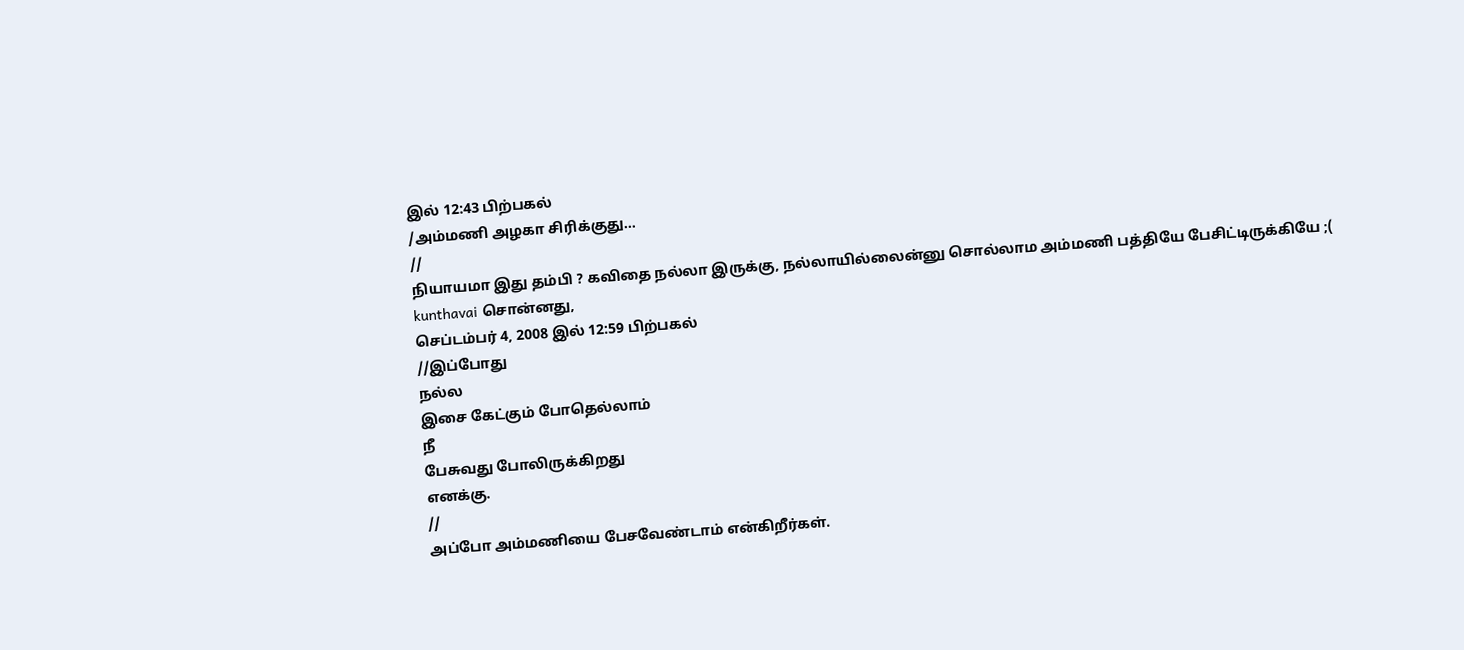இல் 12:43 பிற்பகல்
/அம்மணி அழகா சிரிக்குது…
//
நியாயமா இது தம்பி ? கவிதை நல்லா இருக்கு, நல்லாயில்லைன்னு சொல்லாம அம்மணி பத்தியே பேசிட்டிருக்கியே ;(
kunthavai சொன்னது,
செப்டம்பர் 4, 2008 இல் 12:59 பிற்பகல்
//இப்போது
நல்ல
இசை கேட்கும் போதெல்லாம்
நீ
பேசுவது போலிருக்கிறது
எனக்கு.
//
அப்போ அம்மணியை பேசவேண்டாம் என்கிறீர்கள்.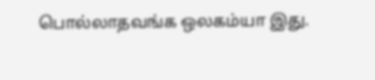பொல்லாதவங்க ஒலகம்யா இது.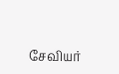சேவியர்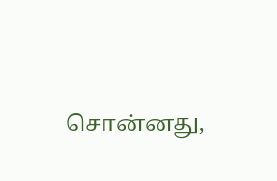சொன்னது,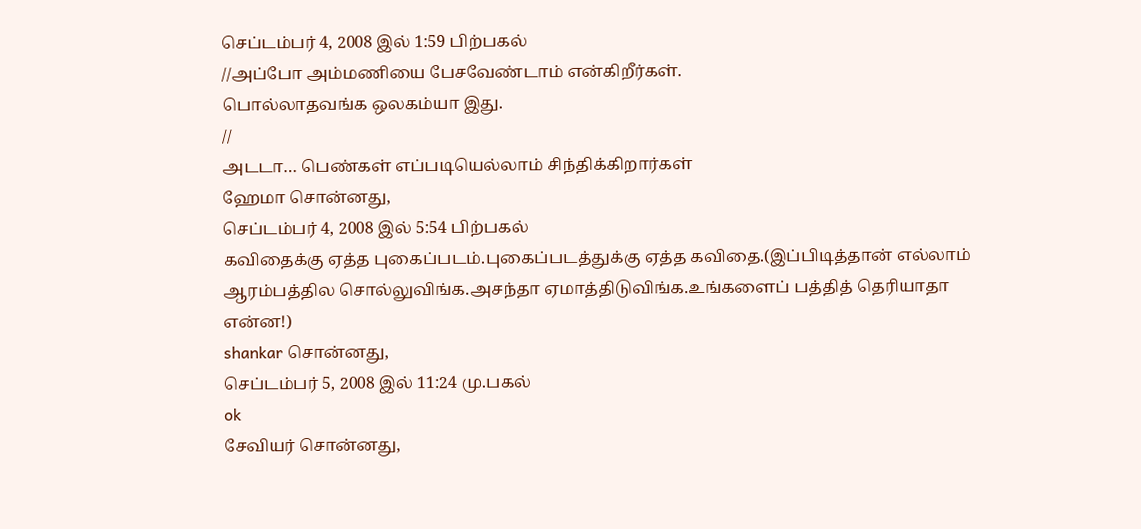செப்டம்பர் 4, 2008 இல் 1:59 பிற்பகல்
//அப்போ அம்மணியை பேசவேண்டாம் என்கிறீர்கள்.
பொல்லாதவங்க ஒலகம்யா இது.
//
அடடா… பெண்கள் எப்படியெல்லாம் சிந்திக்கிறார்கள்
ஹேமா சொன்னது,
செப்டம்பர் 4, 2008 இல் 5:54 பிற்பகல்
கவிதைக்கு ஏத்த புகைப்படம்.புகைப்படத்துக்கு ஏத்த கவிதை.(இப்பிடித்தான் எல்லாம் ஆரம்பத்தில சொல்லுவிங்க.அசந்தா ஏமாத்திடுவிங்க.உங்களைப் பத்தித் தெரியாதா என்ன!)
shankar சொன்னது,
செப்டம்பர் 5, 2008 இல் 11:24 மு.பகல்
ok
சேவியர் சொன்னது,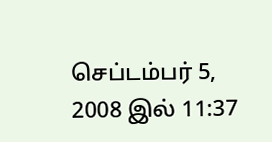செப்டம்பர் 5, 2008 இல் 11:37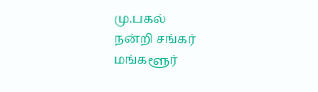மு.பகல்
நன்றி சங்கர்
மங்களூர்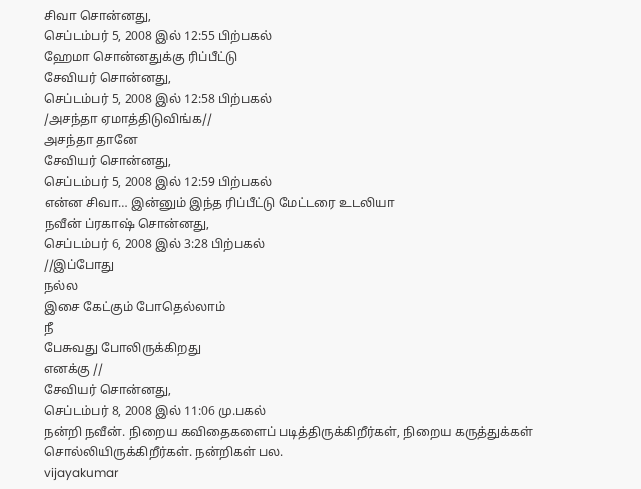சிவா சொன்னது,
செப்டம்பர் 5, 2008 இல் 12:55 பிற்பகல்
ஹேமா சொன்னதுக்கு ரிப்பீட்டு
சேவியர் சொன்னது,
செப்டம்பர் 5, 2008 இல் 12:58 பிற்பகல்
/அசந்தா ஏமாத்திடுவிங்க//
அசந்தா தானே
சேவியர் சொன்னது,
செப்டம்பர் 5, 2008 இல் 12:59 பிற்பகல்
என்ன சிவா… இன்னும் இந்த ரிப்பீட்டு மேட்டரை உடலியா
நவீன் ப்ரகாஷ் சொன்னது,
செப்டம்பர் 6, 2008 இல் 3:28 பிற்பகல்
//இப்போது
நல்ல
இசை கேட்கும் போதெல்லாம்
நீ
பேசுவது போலிருக்கிறது
எனக்கு //
சேவியர் சொன்னது,
செப்டம்பர் 8, 2008 இல் 11:06 மு.பகல்
நன்றி நவீன். நிறைய கவிதைகளைப் படித்திருக்கிறீர்கள், நிறைய கருத்துக்கள் சொல்லியிருக்கிறீர்கள். நன்றிகள் பல.
vijayakumar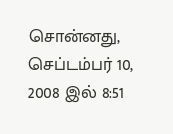சொன்னது,
செப்டம்பர் 10, 2008 இல் 8:51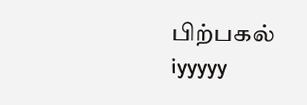பிற்பகல்
iyyyyy